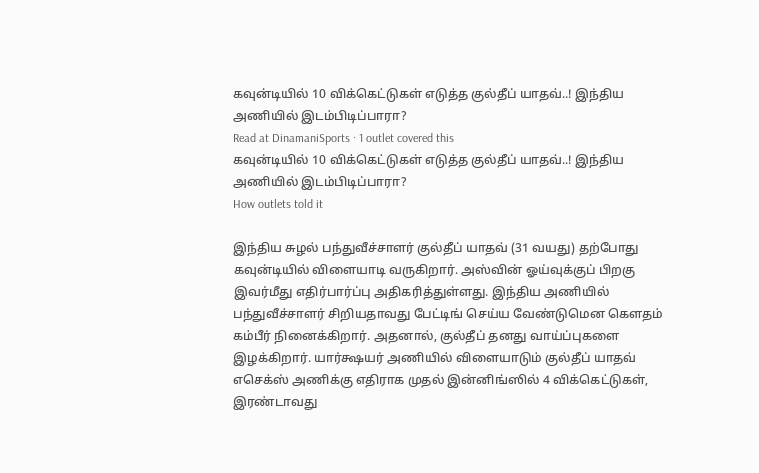கவுன்டியில் 10 விக்கெட்டுகள் எடுத்த குல்தீப் யாதவ்..! இந்திய அணியில் இடம்பிடிப்பாரா?
Read at DinamaniSports · 1 outlet covered this
கவுன்டியில் 10 விக்கெட்டுகள் எடுத்த குல்தீப் யாதவ்..! இந்திய அணியில் இடம்பிடிப்பாரா?
How outlets told it

இந்திய சுழல் பந்துவீச்சாளர் குல்தீப் யாதவ் (31 வயது) தற்போது கவுன்டியில் விளையாடி வருகிறார். அஸ்வின் ஓய்வுக்குப் பிறகு இவர்மீது எதிர்பார்ப்பு அதிகரித்துள்ளது. இந்திய அணியில் பந்துவீச்சாளர் சிறியதாவது பேட்டிங் செய்ய வேண்டுமென கௌதம் கம்பீர் நினைக்கிறார். அதனால், குல்தீப் தனது வாய்ப்புகளை இழக்கிறார். யார்க்ஷயர் அணியில் விளையாடும் குல்தீப் யாதவ் எசெக்ஸ் அணிக்கு எதிராக முதல் இன்னிங்ஸில் 4 விக்கெட்டுகள், இரண்டாவது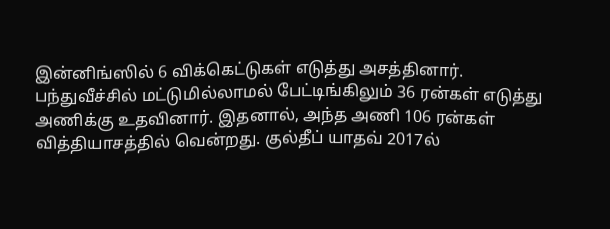இன்னிங்ஸில் 6 விக்கெட்டுகள் எடுத்து அசத்தினார். பந்துவீச்சில் மட்டுமில்லாமல் பேட்டிங்கிலும் 36 ரன்கள் எடுத்து அணிக்கு உதவினார். இதனால், அந்த அணி 106 ரன்கள் வித்தியாசத்தில் வென்றது. குல்தீப் யாதவ் 2017ல்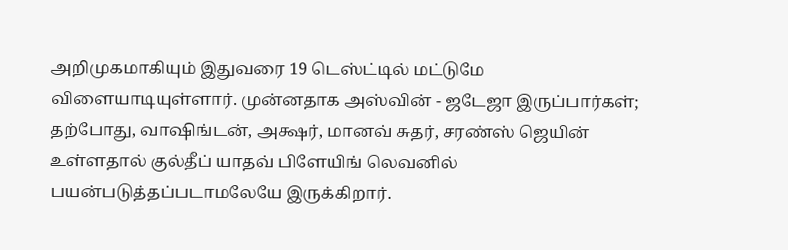அறிமுகமாகியும் இதுவரை 19 டெஸ்ட்டில் மட்டுமே விளையாடியுள்ளார். முன்னதாக அஸ்வின் - ஜடேஜா இருப்பார்கள்; தற்போது, வாஷிங்டன், அக்ஷர், மானவ் சுதர், சரண்ஸ் ஜெயின் உள்ளதால் குல்தீப் யாதவ் பிளேயிங் லெவனில் பயன்படுத்தப்படாமலேயே இருக்கிறார்.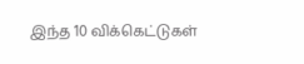இந்த 10 விக்கெட்டுகள்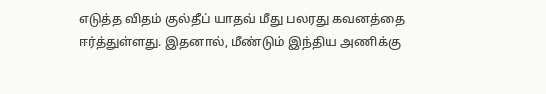எடுத்த விதம் குல்தீப் யாதவ் மீது பலரது கவனத்தை ஈர்த்துள்ளது. இதனால், மீண்டும் இந்திய அணிக்கு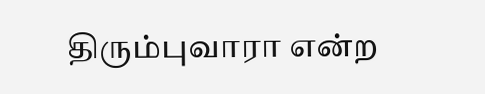திரும்புவாரா என்ற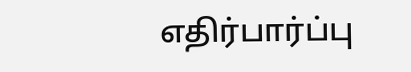எதிர்பார்ப்பு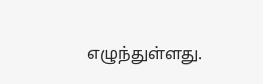எழுந்துள்ளது.